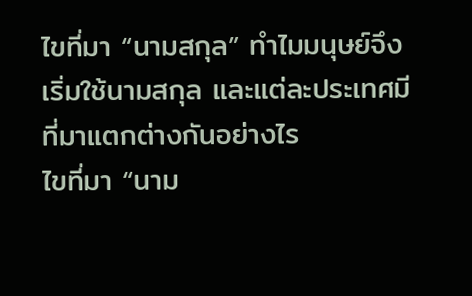ไขที่มา “นามสกุล” ทำไมมนุษย์จึงเริ่มใช้นามสกุล และแต่ละประเทศมีที่มาแตกต่างกันอย่างไร
ไขที่มา “นาม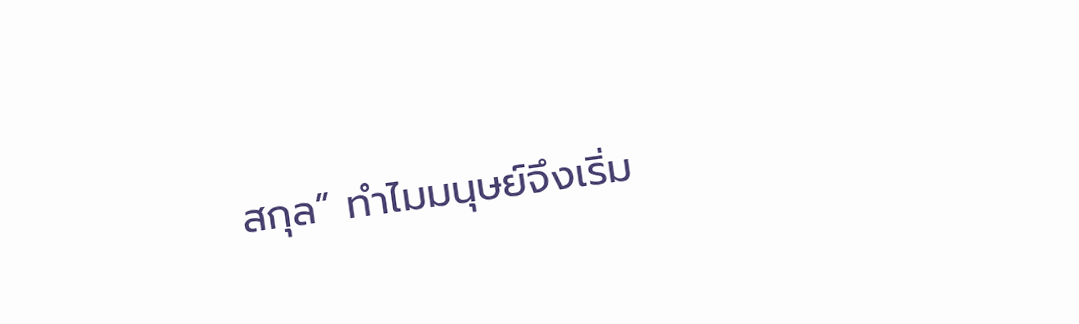สกุล” ทำไมมนุษย์จึงเริ่ม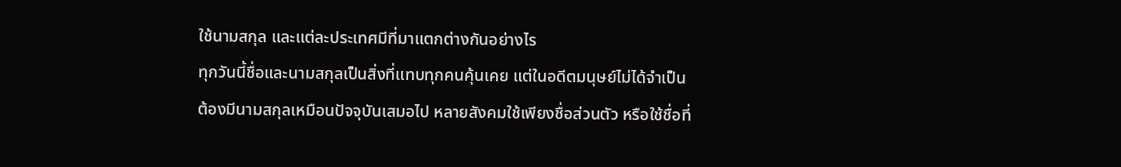ใช้นามสกุล และแต่ละประเทศมีที่มาแตกต่างกันอย่างไร
ทุกวันนี้ชื่อและนามสกุลเป็นสิ่งที่แทบทุกคนคุ้นเคย แต่ในอดีตมนุษย์ไม่ได้จำเป็นต้องมีนามสกุลเหมือนปัจจุบันเสมอไป หลายสังคมใช้เพียงชื่อส่วนตัว หรือใช้ชื่อที่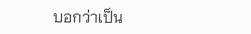บอกว่าเป็น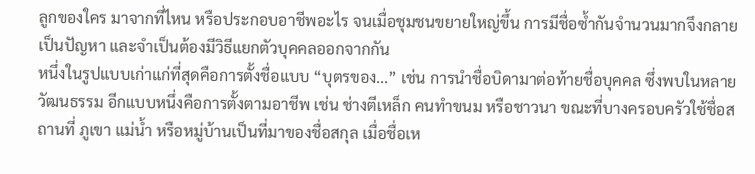ลูกของใคร มาจากที่ไหน หรือประกอบอาชีพอะไร จนเมื่อชุมชนขยายใหญ่ขึ้น การมีชื่อซ้ำกันจำนวนมากจึงกลายเป็นปัญหา และจำเป็นต้องมีวิธีแยกตัวบุคคลออกจากกัน
หนึ่งในรูปแบบเก่าแก่ที่สุดคือการตั้งชื่อแบบ “บุตรของ...” เช่น การนำชื่อบิดามาต่อท้ายชื่อบุคคล ซึ่งพบในหลายวัฒนธรรม อีกแบบหนึ่งคือการตั้งตามอาชีพ เช่น ช่างตีเหล็ก คนทำขนม หรือชาวนา ขณะที่บางครอบครัวใช้ชื่อสถานที่ ภูเขา แม่น้ำ หรือหมู่บ้านเป็นที่มาของชื่อสกุล เมื่อชื่อเห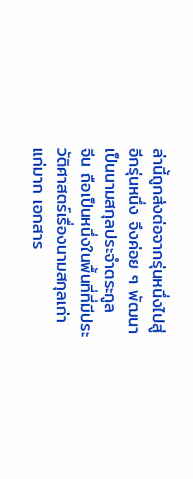ล่านี้ถูกส่งต่อจากรุ่นหนึ่งไปสู่อีกรุ่นหนึ่ง จึงค่อย ๆ พัฒนาเป็นนามสกุลประจำตระกูล
จีน ถือเป็นหนึ่งในพื้นที่ที่มีประวัติศาสตร์เรื่องนามสกุลเก่าแก่มาก เอกสาร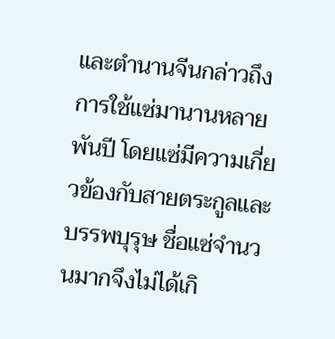และตำนานจีนกล่าวถึงการใช้แซ่มานานหลายพันปี โดยแซ่มีความเกี่ยวข้องกับสายตระกูลและบรรพบุรุษ ชื่อแซ่จำนวนมากจึงไม่ได้เกิ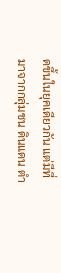ดขึ้นในยุคเดียวกัน แต่มีที่มาจากกลุ่มชน ดินแดน ตำ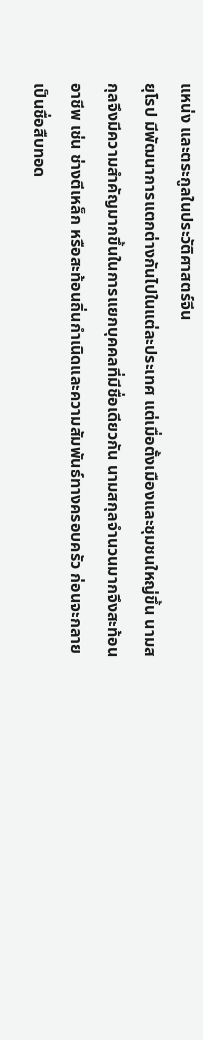แหน่ง และตระกูลในประวัติศาสตร์จีน
ยุโรป มีพัฒนาการแตกต่างกันไปในแต่ละประเทศ แต่เมื่อตั้งเมืองและชุมชนใหญ่ขึ้น นามสกุลจึงมีความสำคัญมากขึ้นในการแยกบุคคลที่มีชื่อเดียวกัน นามสกุลจำนวนมากจึงสะท้อนอาชีพ เช่น ช่างตีเหล็ก หรือสะท้อนถิ่นกำเนิดและความสัมพันธ์ทางครอบครัว ก่อนจะกลายเป็นชื่อสืบทอด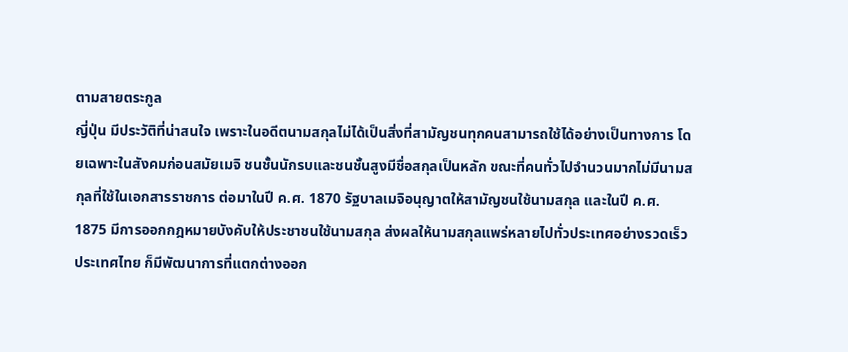ตามสายตระกูล
ญี่ปุ่น มีประวัติที่น่าสนใจ เพราะในอดีตนามสกุลไม่ได้เป็นสิ่งที่สามัญชนทุกคนสามารถใช้ได้อย่างเป็นทางการ โดยเฉพาะในสังคมก่อนสมัยเมจิ ชนชั้นนักรบและชนชั้นสูงมีชื่อสกุลเป็นหลัก ขณะที่คนทั่วไปจำนวนมากไม่มีนามสกุลที่ใช้ในเอกสารราชการ ต่อมาในปี ค.ศ. 1870 รัฐบาลเมจิอนุญาตให้สามัญชนใช้นามสกุล และในปี ค.ศ. 1875 มีการออกกฎหมายบังคับให้ประชาชนใช้นามสกุล ส่งผลให้นามสกุลแพร่หลายไปทั่วประเทศอย่างรวดเร็ว
ประเทศไทย ก็มีพัฒนาการที่แตกต่างออก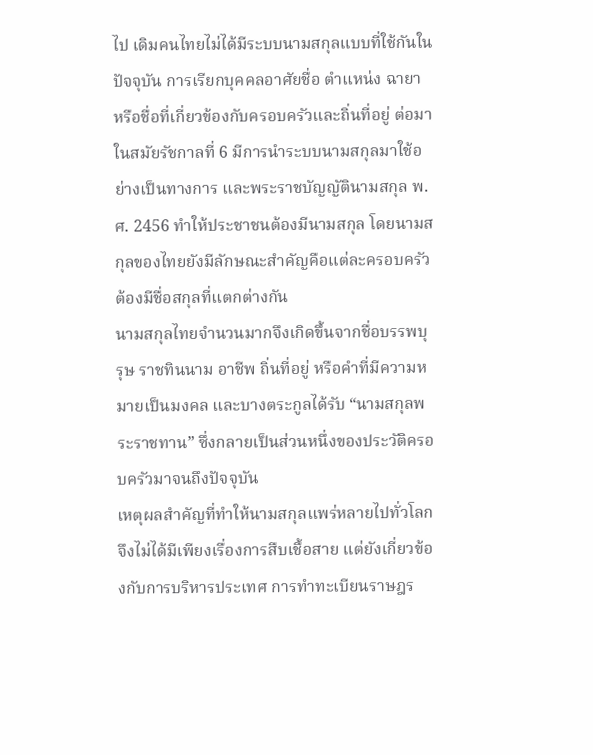ไป เดิมคนไทยไม่ได้มีระบบนามสกุลแบบที่ใช้กันในปัจจุบัน การเรียกบุคคลอาศัยชื่อ ตำแหน่ง ฉายา หรือชื่อที่เกี่ยวข้องกับครอบครัวและถิ่นที่อยู่ ต่อมาในสมัยรัชกาลที่ 6 มีการนำระบบนามสกุลมาใช้อย่างเป็นทางการ และพระราชบัญญัตินามสกุล พ.ศ. 2456 ทำให้ประชาชนต้องมีนามสกุล โดยนามสกุลของไทยยังมีลักษณะสำคัญคือแต่ละครอบครัวต้องมีชื่อสกุลที่แตกต่างกัน
นามสกุลไทยจำนวนมากจึงเกิดขึ้นจากชื่อบรรพบุรุษ ราชทินนาม อาชีพ ถิ่นที่อยู่ หรือคำที่มีความหมายเป็นมงคล และบางตระกูลได้รับ “นามสกุลพระราชทาน” ซึ่งกลายเป็นส่วนหนึ่งของประวัติครอบครัวมาจนถึงปัจจุบัน
เหตุผลสำคัญที่ทำให้นามสกุลแพร่หลายไปทั่วโลกจึงไม่ได้มีเพียงเรื่องการสืบเชื้อสาย แต่ยังเกี่ยวข้องกับการบริหารประเทศ การทำทะเบียนราษฎร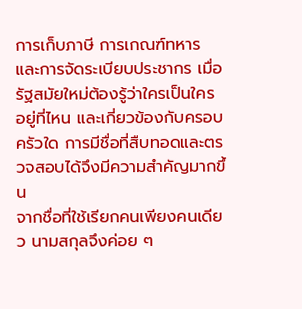การเก็บภาษี การเกณฑ์ทหาร และการจัดระเบียบประชากร เมื่อรัฐสมัยใหม่ต้องรู้ว่าใครเป็นใคร อยู่ที่ไหน และเกี่ยวข้องกับครอบครัวใด การมีชื่อที่สืบทอดและตรวจสอบได้จึงมีความสำคัญมากขึ้น
จากชื่อที่ใช้เรียกคนเพียงคนเดียว นามสกุลจึงค่อย ๆ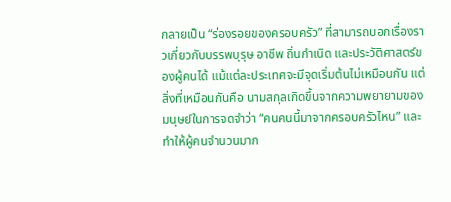กลายเป็น “ร่องรอยของครอบครัว” ที่สามารถบอกเรื่องราวเกี่ยวกับบรรพบุรุษ อาชีพ ถิ่นกำเนิด และประวัติศาสตร์ของผู้คนได้ แม้แต่ละประเทศจะมีจุดเริ่มต้นไม่เหมือนกัน แต่สิ่งที่เหมือนกันคือ นามสกุลเกิดขึ้นจากความพยายามของมนุษย์ในการจดจำว่า “คนคนนี้มาจากครอบครัวไหน” และทำให้ผู้คนจำนวนมาก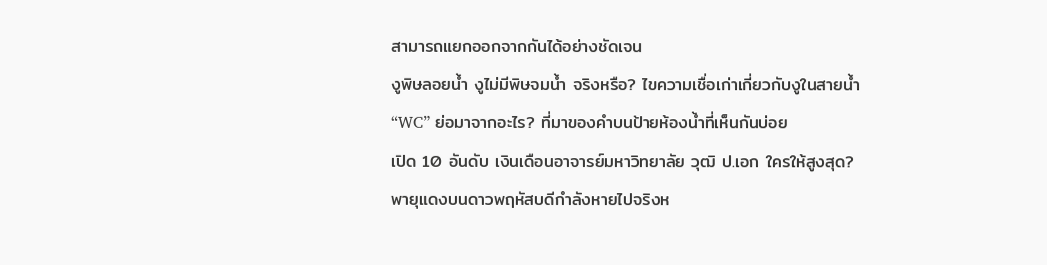สามารถแยกออกจากกันได้อย่างชัดเจน
งูพิษลอยน้ำ งูไม่มีพิษจมน้ำ จริงหรือ? ไขความเชื่อเก่าเกี่ยวกับงูในสายน้ำ
“WC” ย่อมาจากอะไร? ที่มาของคำบนป้ายห้องน้ำที่เห็นกันบ่อย
เปิด 10 อันดับ เงินเดือนอาจารย์มหาวิทยาลัย วุฒิ ป.เอก ใครให้สูงสุด?
พายุแดงบนดาวพฤหัสบดีกำลังหายไปจริงห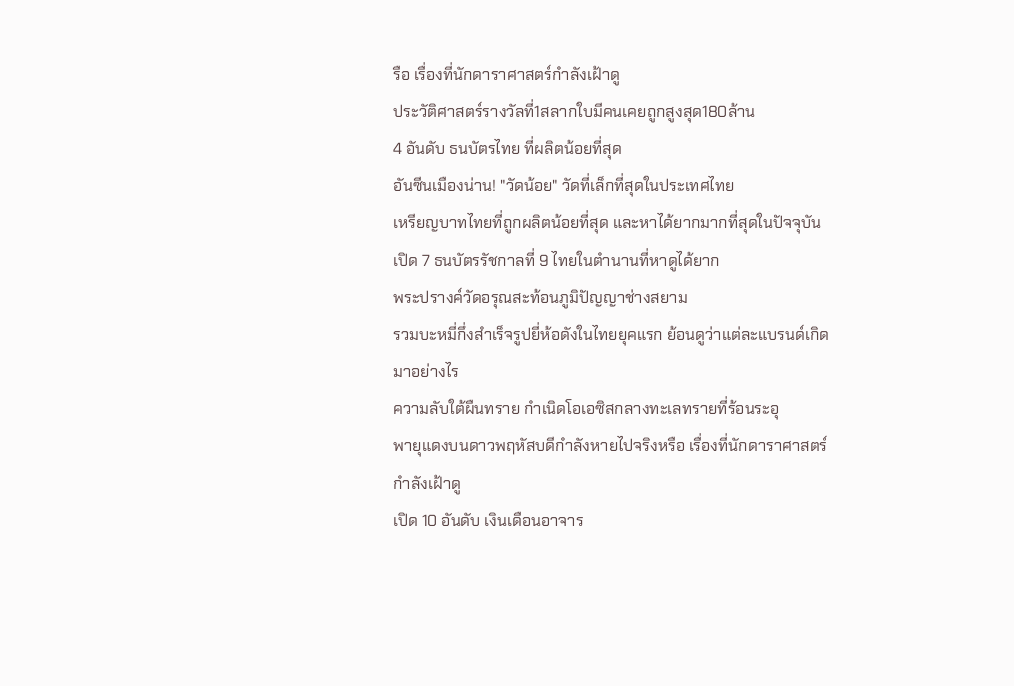รือ เรื่องที่นักดาราศาสตร์กำลังเฝ้าดู
ประวัติศาสตร์รางวัลที่1สลากใบมีคนเคยถูกสูงสุด180ล้าน
4 อันดับ ธนบัตรไทย ที่ผลิตน้อยที่สุด
อันซีนเมืองน่าน! "วัดน้อย" วัดที่เล็กที่สุดในประเทศไทย
เหรียญบาทไทยที่ถูกผลิตน้อยที่สุด และหาได้ยากมากที่สุดในปัจจุบัน
เปิด 7 ธนบัตรรัชกาลที่ 9 ไทยในตำนานที่หาดูได้ยาก
พระปรางค์วัดอรุณสะท้อนภูมิปัญญาช่างสยาม
รวมบะหมี่กึ่งสำเร็จรูปยี่ห้อดังในไทยยุคแรก ย้อนดูว่าแต่ละแบรนด์เกิดมาอย่างไร
ความลับใต้ผืนทราย กำเนิดโอเอซิสกลางทะเลทรายที่ร้อนระอุ
พายุแดงบนดาวพฤหัสบดีกำลังหายไปจริงหรือ เรื่องที่นักดาราศาสตร์กำลังเฝ้าดู
เปิด 10 อันดับ เงินเดือนอาจาร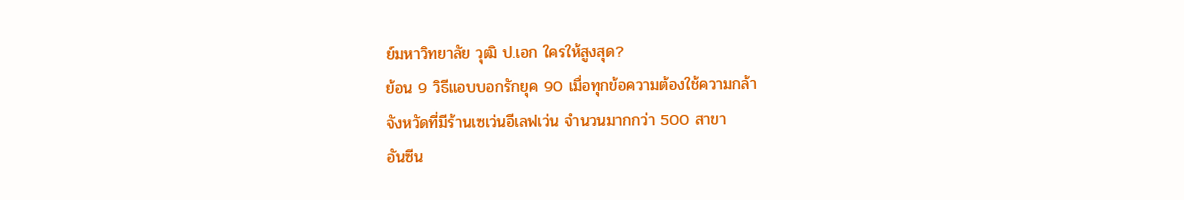ย์มหาวิทยาลัย วุฒิ ป.เอก ใครให้สูงสุด?
ย้อน 9 วิธีแอบบอกรักยุค 90 เมื่อทุกข้อความต้องใช้ความกล้า
จังหวัดที่มีร้านเซเว่นอีเลฟเว่น จำนวนมากกว่า 500 สาขา
อันซีน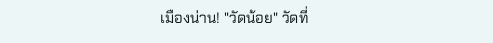เมืองน่าน! "วัดน้อย" วัดที่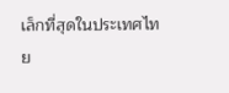เล็กที่สุดในประเทศไทย